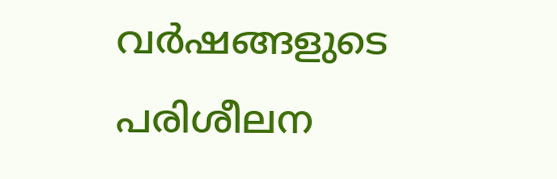വര്‍ഷങ്ങളുടെ പരിശീലന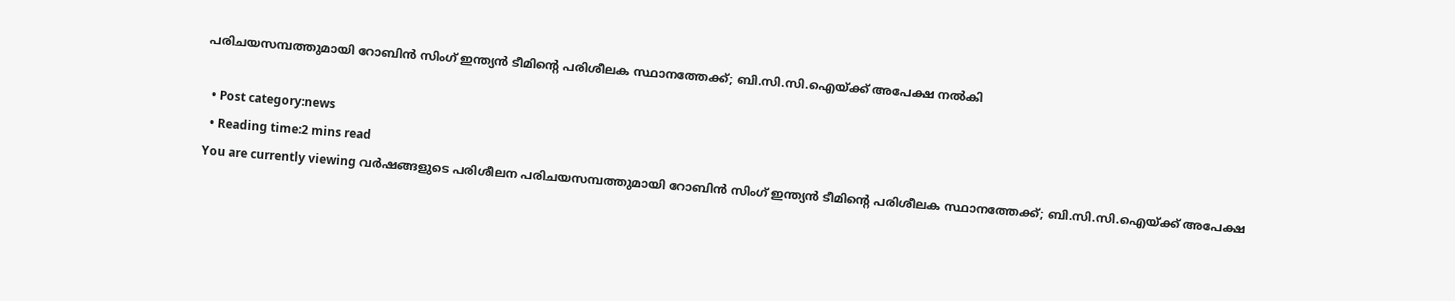പരിചയസമ്പത്തുമായി റോബിന്‍ സിംഗ് ഇന്ത്യന്‍ ടീമിന്‍റെ പരിശീലക സ്ഥാനത്തേക്ക്; ബി.സി.സി.ഐയ്ക്ക് അപേക്ഷ നല്‍കി

  • Post category:news
  • Reading time:2 mins read
You are currently viewing വര്‍ഷങ്ങളുടെ പരിശീലന പരിചയസമ്പത്തുമായി റോബിന്‍ സിംഗ് ഇന്ത്യന്‍ ടീമിന്‍റെ പരിശീലക സ്ഥാനത്തേക്ക്; ബി.സി.സി.ഐയ്ക്ക് അപേക്ഷ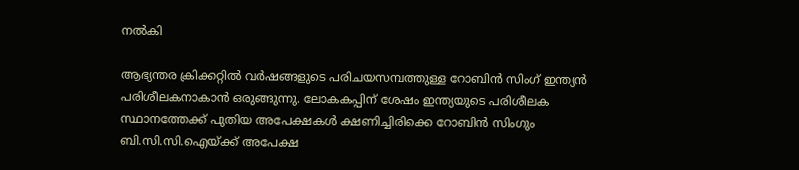നല്‍കി

ആഭ്യന്തര ക്രിക്കറ്റില്‍ വര്‍ഷങ്ങളുടെ പരിചയസമ്പത്തുള്ള റോബിന്‍ സിംഗ് ഇന്ത്യന്‍ പരിശീലകനാകാന്‍ ഒരുങ്ങുന്നു. ലോകകപ്പിന് ശേഷം ഇന്ത്യയുടെ പരിശീലക സ്ഥാനത്തേക്ക് പുതിയ അപേക്ഷകള്‍ ക്ഷണിച്ചിരിക്കെ റോബിന്‍ സിംഗും ബി.സി.സി.ഐയ്ക്ക് അപേക്ഷ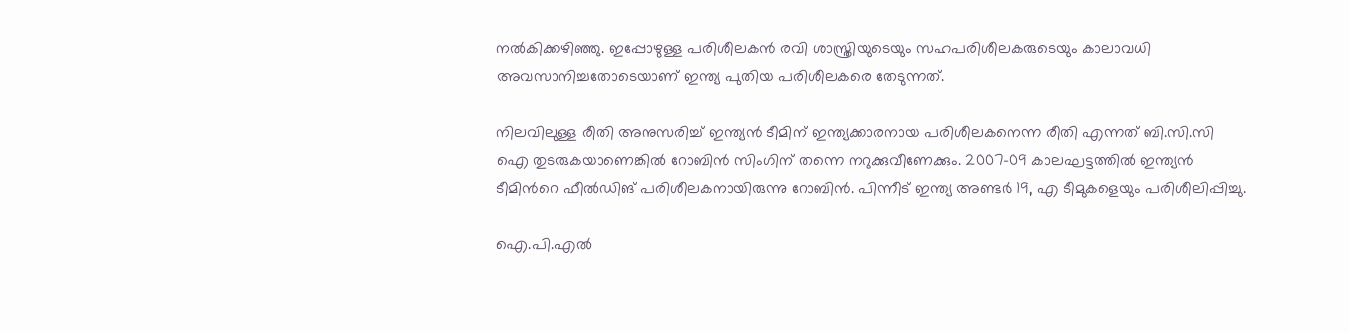നല്‍കിക്കഴിഞ്ഞു. ഇപ്പോഴുള്ള പരിശീലകന്‍ രവി ശാസ്ത്രിയുടെയും സഹപരിശീലകരുടെയും കാലാവധി അവസാനിച്ചതോടെയാണ് ഇന്ത്യ പുതിയ പരിശീലകരെ തേടുന്നത്.

നിലവിലുള്ള രീതി അനുസരിച്ച് ഇന്ത്യന്‍ ടീമിന് ഇന്ത്യക്കാരനായ പരിശീലകനെന്ന രീതി എന്നത് ബി.സി.സി ഐ തുടരുകയാണെങ്കില്‍ റോബിന്‍ സിംഗിന് തന്നെ നറുക്കുവീണേക്കും. 2007-09 കാലഘട്ടത്തില്‍ ഇന്ത്യന്‍ ടീമിന്‍റെ ഫീല്‍ഡിങ് പരിശീലകനായിരുന്നു റോബിന്‍. പിന്നീട് ഇന്ത്യ അണ്ടര്‍ 19, എ ടീമുകളെയും പരിശീലിപ്പിച്ചു.

ഐ.പി.എല്‍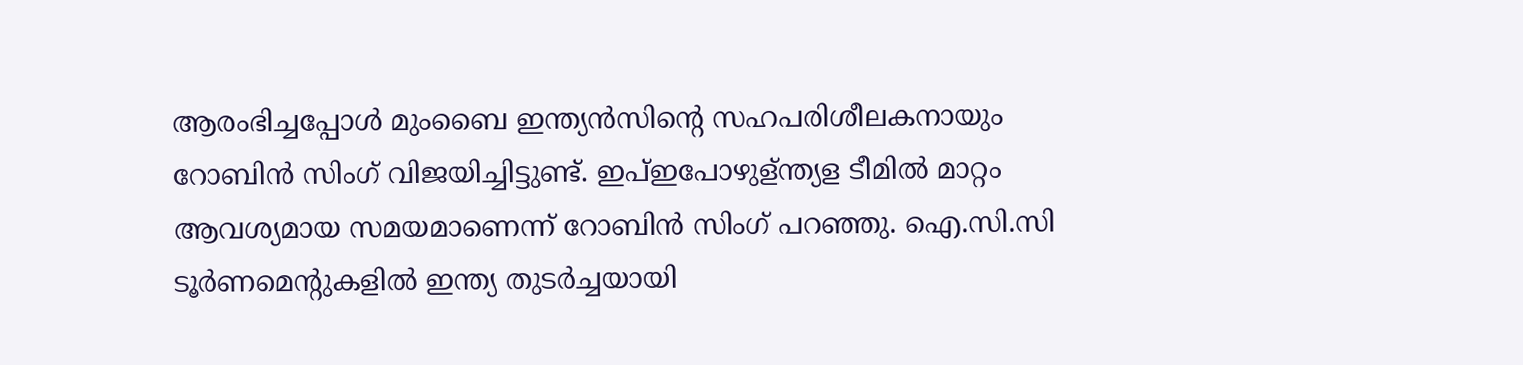ആരംഭിച്ചപ്പോള്‍ മുംബൈ ഇന്ത്യന്‍സിന്‍റെ സഹപരിശീലകനായും റോബിന്‍ സിംഗ് വിജയിച്ചിട്ടുണ്ട്. ഇപ്ഇപോഴുള്ന്ത്യള ടീമില്‍ മാറ്റം ആവശ്യമായ സമയമാണെന്ന് റോബിന്‍ സിംഗ് പറഞ്ഞു. ഐ.സി.സി ടൂര്‍ണമെന്റുകളില്‍ ഇന്ത്യ തുടര്‍ച്ചയായി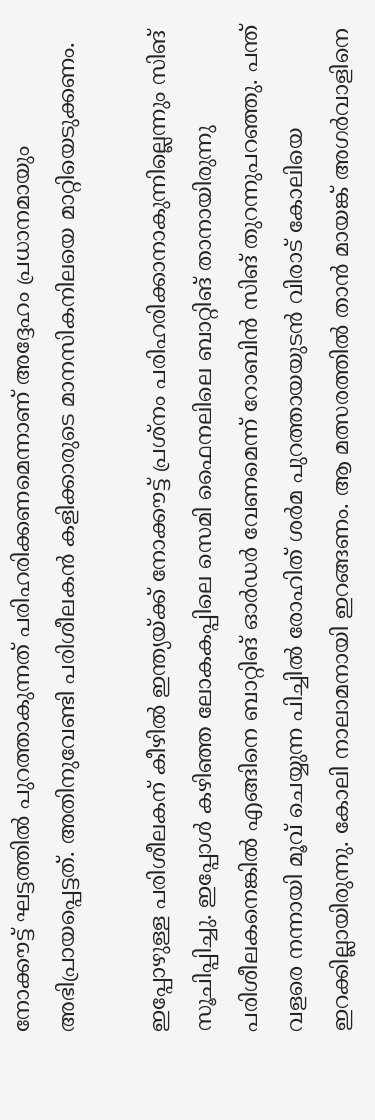നോക്കൗട്ട് ഘട്ടത്തില്‍ പുറത്താകുന്നത് പരിഹരിക്കണമെന്നാണ് അദ്ദേഹം പ്രധാനമായും അഭിപ്രായപ്പെട്ടത്. അതിനുവേണ്ടി പരിശീലകന്‍ കളിക്കാരുടെ മാനസികനിലയെ മാറ്റിയെടുക്കണം.

ഇപ്പോഴുള്ള പരിശീലകന് കീഴില്‍ ഇന്ത്യയ്ക്ക് നോക്കൗട്ട് പ്രശ്‌നം പരിഹരിക്കാനാകുന്നില്ലെന്നും സിങ് സൂചിപ്പിച്ചു. ഇപ്പോള്‍ കഴിഞ്ഞ ലോകകപ്പിലെ സെമി ഫൈനലിലെ ബാറ്റിങ് താനായിരുന്നു പരിശീലകനെങ്കില്‍ എങ്ങിനെ ബാറ്റിങ് ഓര്‍ഡര്‍ വേണമെന്ന് റോബിന്‍ സിങ് തുറന്നുപറഞ്ഞു. പന്ത് വളരെ നന്നായി മൂവ് ചെയ്യുന്ന പിച്ചില്‍ രോഹിത് ശര്‍മ പുറത്തായയുടന്‍ വിരാട് കോലിയെ ഇറക്കില്ലായിരുന്നു. കോലി നാലാമനായി ഇറങ്ങണം. ആ മത്സരത്തില്‍ താന്‍ മായങ്ക് അഗര്‍വാളിനെ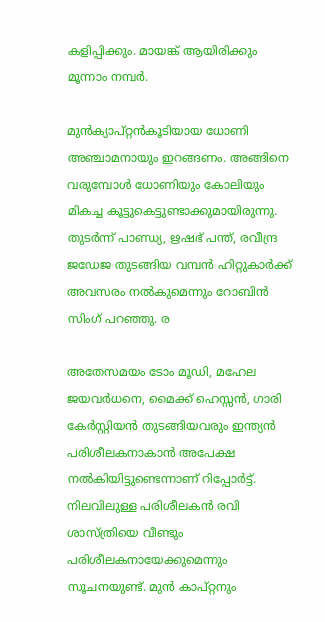കളിപ്പിക്കും. മായങ്ക് ആയിരിക്കും മൂന്നാം നമ്പര്‍.

മുന്‍ക്യാപ്റ്റന്‍കൂടിയായ ധോണി അഞ്ചാമനായും ഇറങ്ങണം. അങ്ങിനെ വരുമ്പോള്‍ ധോണിയും കോലിയും മികച്ച കൂട്ടുകെട്ടുണ്ടാക്കുമായിരുന്നു. തുടര്‍ന്ന് പാണ്ഡ്യ, ഋഷഭ് പന്ത്, രവീന്ദ്ര ജഡേജ തുടങ്ങിയ വമ്പന്‍ ഹിറ്റുകാര്‍ക്ക് അവസരം നല്‍കുമെന്നും റോബിന്‍ സിംഗ് പറഞ്ഞു. ര

അതേസമയം ടോം മൂഡി, മഹേല ജയവര്‍ധനെ, മൈക്ക് ഹെസ്സന്‍, ഗാരി കേര്‍സ്റ്റിയന്‍ തുടങ്ങിയവരും ഇന്ത്യന്‍ പരിശീലകനാകാന്‍ അപേക്ഷ നല്‍കിയിട്ടുണ്ടെന്നാണ് റിപ്പോര്‍ട്ട്. നിലവിലുള്ള പരിശീലകന്‍ രവി ശാസ്ത്രിയെ വീണ്ടും പരിശീലകനായേക്കുമെന്നും സൂചനയുണ്ട്. മുന്‍ കാപ്റ്റനും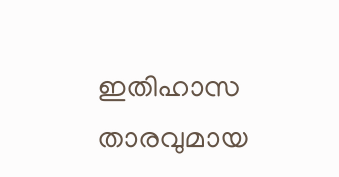ഇതിഹാസ താരവുമായ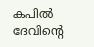കപില്‍ ദേവിന്‍റെ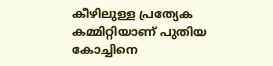കീഴിലുള്ള പ്രത്യേക കമ്മിറ്റിയാണ് പുതിയ കോച്ചിനെ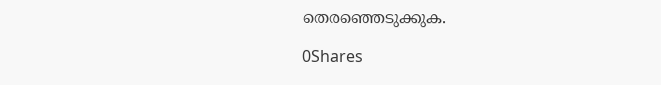തെരഞ്ഞെടുക്കുക.

0Shares